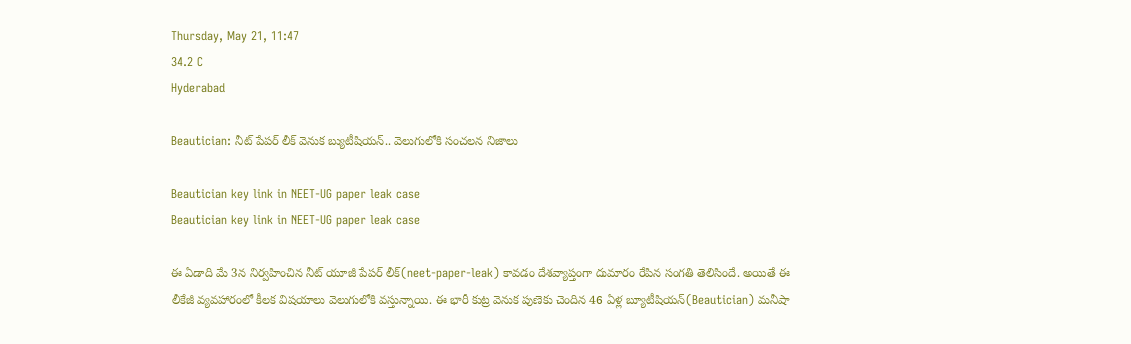Thursday, May 21, 11:47
34.2 C
Hyderabad

Beautician: నీట్ పేపర్ లీక్ వెనుక బ్యుటీషియన్.. వెలుగులోకి సంచలన నిజాలు

Beautician key link in NEET-UG paper leak case
Beautician key link in NEET-UG paper leak case

ఈ ఏడాది మే 3న నిర్వహించిన నీట్ యూజీ పేపర్ లీక్(neet-paper-leak) కావడం దేశవ్యాప్తంగా దుమారం రేపిన సంగతి తెలిసిందే. అయితే ఈ లీకేజీ వ్యవహారంలో కీలక విషయాలు వెలుగులోకి వస్తున్నాయి. ఈ భారీ కుట్ర వెనుక పుణెకు చెందిన 46 ఏళ్ల బ్యూటీషియన్(Beautician) మనీషా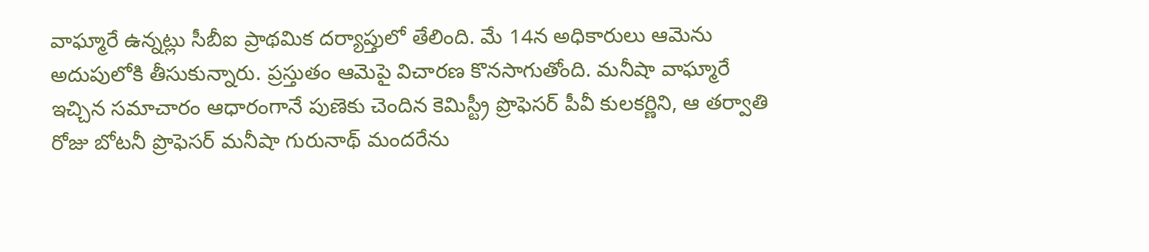వాఘ్మారే ఉన్నట్లు సీబీఐ ప్రాథమిక దర్యాప్తులో తేలింది. మే 14న అధికారులు ఆమెను అదుపులోకి తీసుకున్నారు. ప్రస్తుతం ఆమెపై విచారణ కొనసాగుతోంది. మనీషా వాఘ్మారే ఇచ్చిన సమాచారం ఆధారంగానే పుణెకు చెందిన కెమిస్ట్రీ ప్రొఫెసర్ పీవీ కులకర్ణిని, ఆ తర్వాతి రోజు బోటనీ ప్రొఫెసర్ మనీషా గురునాథ్ మందరేను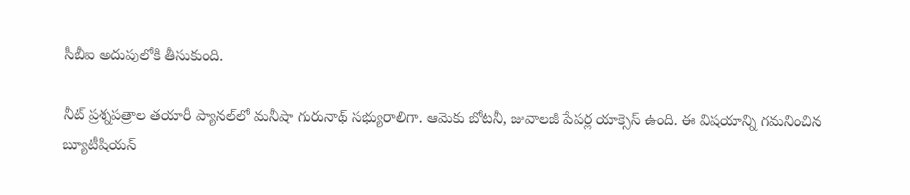సీబీఐ అదుపులోకి తీసుకుంది.

నీట్‌ ప్రశ్నపత్రాల తయారీ ప్యానల్‌లో మనీషా గురునాథ్‌ సభ్యురాలిగా. ఆమెకు బోటనీ, జువాలజీ పేపర్ల యాక్సెస్ ఉంది. ఈ విషయాన్ని గమనించిన బ్యూటీషియన్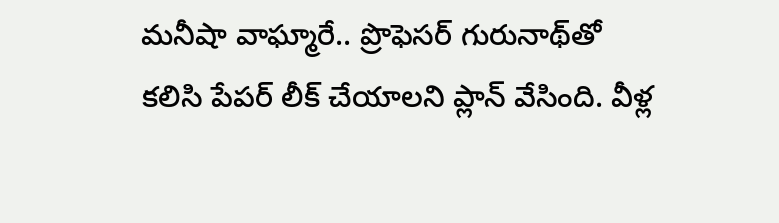మనీషా వాఘ్మారే.. ప్రొఫెసర్ గురునాథ్‌తో కలిసి పేపర్ లీక్‌ చేయాలని ప్లాన్‌ వేసింది. వీళ్ల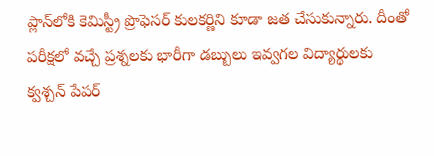ప్లాన్‌లోకి కెమిస్ట్రీ ప్రొఫెసర్ కులకర్ణిని కూడా జత చేసుకున్నారు. దీంతో పరీక్షలో వచ్చే ప్రశ్నలకు భారీగా డబ్బులు ఇవ్వగల విద్యార్థులకు క్వశ్చన్ పేపర్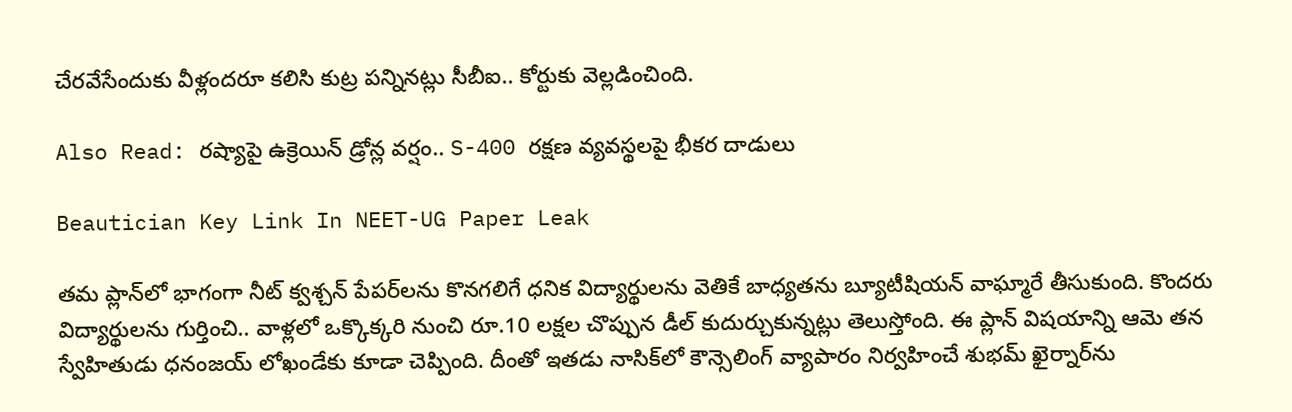చేరవేసేందుకు వీళ్లందరూ కలిసి కుట్ర పన్నినట్లు సీబీఐ.. కోర్టుకు వెల్లడించింది.

Also Read: రష్యాపై ఉక్రెయిన్ డ్రోన్ల వర్షం.. S-400 రక్షణ వ్యవస్థలపై భీకర దాడులు

Beautician Key Link In NEET-UG Paper Leak

తమ ప్లాన్‌లో భాగంగా నీట్ క్వశ్చన్ పేపర్‌లను కొనగలిగే ధనిక విద్యార్థులను వెతికే బాధ్యతను బ్యూటీషియన్ వాఘ్మారే తీసుకుంది. కొందరు విద్యార్థులను గుర్తించి.. వాళ్లలో ఒక్కొక్కరి నుంచి రూ.10 లక్షల చొప్పున డీల్ కుదుర్చుకున్నట్లు తెలుస్తోంది. ఈ ప్లాన్ విషయాన్ని ఆమె తన స్వేహితుడు ధనంజయ్ లోఖండేకు కూడా చెప్పింది. దీంతో ఇతడు నాసిక్‌లో కౌన్సెలింగ్ వ్యాపారం నిర్వహించే శుభమ్ ఖైర్నార్‌ను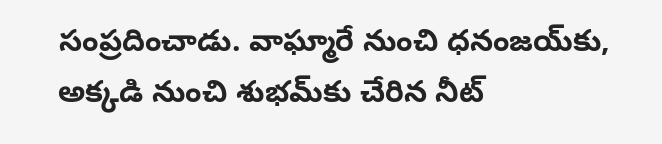సంప్రదించాడు. వాఘ్మారే నుంచి ధనంజయ్‌కు, అక్కడి నుంచి శుభమ్‌కు చేరిన నీట్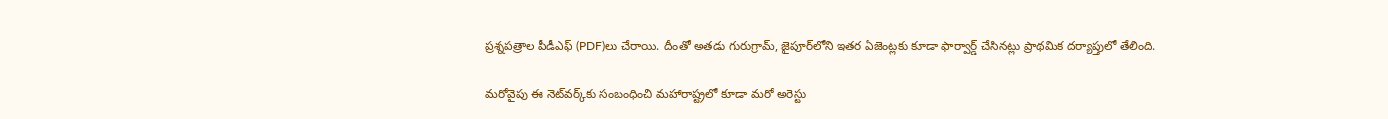ప్రశ్నపత్రాల పీడీఎఫ్ (PDF)లు చేరాయి. దీంతో అతడు గురుగ్రామ్, జైపూర్‌లోని ఇతర ఏజెంట్లకు కూడా ఫార్వార్డ్ చేసినట్లు ప్రాథమిక దర్యాప్తులో తేలింది.

మరోవైపు ఈ నెట్‌వర్క్‌కు సంబంధించి మహారాష్ట్రలో కూడా మరో అరెస్టు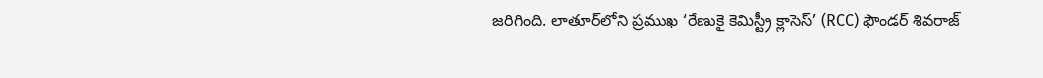జరిగింది. లాతూర్‌లోని ప్రముఖ ‘రేణుకై కెమిస్ట్రీ క్లాసెస్’ (RCC) ఫౌండర్ శివరాజ్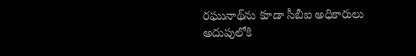రఘునాథ్‌ను కూడా సీబీఐ అధికారులు అదుపులోకి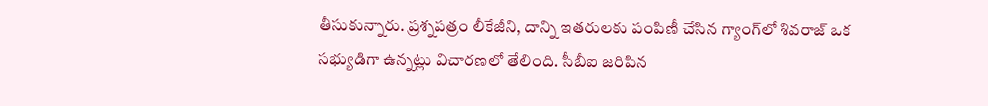తీసుకున్నారు. ప్రశ్నపత్రం లీకేజీని, దాన్ని ఇతరులకు పంపిణీ చేసిన గ్యాంగ్‌లో శివరాజ్ ఒక సభ్యుడిగా ఉన్నట్లు విచారణలో తేలింది. సీబీఐ జరిపిన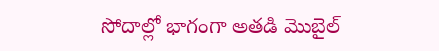సోదాల్లో భాగంగా అతడి మొబైల్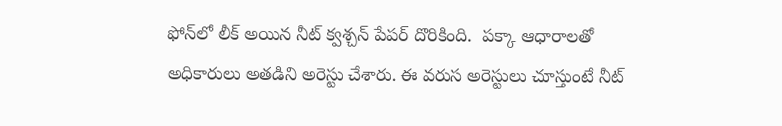ఫోన్‌లో లీక్ అయిన నీట్ క్వశ్చన్ పేపర్ దొరికింది.  పక్కా ఆధారాలతో అధికారులు అతడిని అరెస్టు చేశారు. ఈ వరుస అరెస్టులు చూస్తుంటే నీట్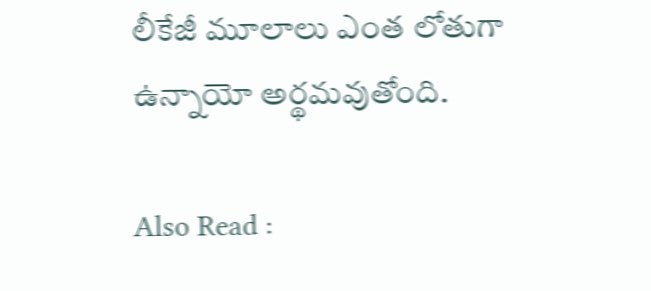లీకేజీ మూలాలు ఎంత లోతుగా ఉన్నాయో అర్థమవుతోంది.

Also Read :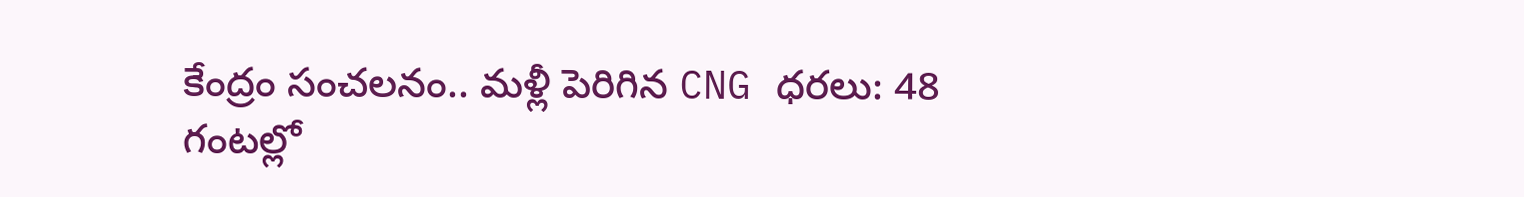కేంద్రం సంచలనం.. మళ్లీ పెరిగిన CNG ధరలు: 48 గంటల్లో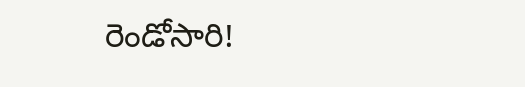రెండోసారి!